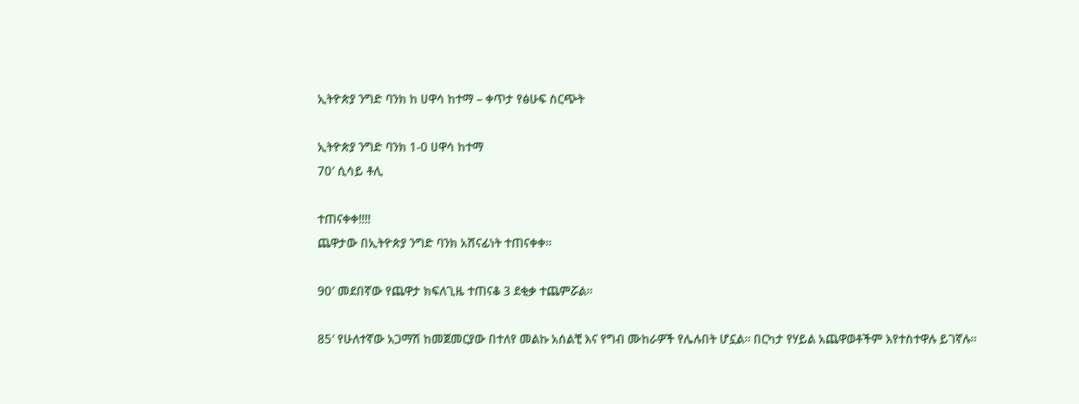ኢትዮጵያ ንግድ ባንክ ከ ሀዋሳ ከተማ – ቀጥታ የፅሁፍ ስርጭት

ኢትዮጵያ ንግድ ባንክ 1-0 ሀዋሳ ከተማ
70′ ሲሳይ ቶሊ

ተጠናቀቀ!!!!
ጨዋታው በኢትዮጵያ ንግድ ባንክ አሸናፊነት ተጠናቀቀ፡፡

90′ መደበኛው የጨዋታ ክፍለጊዜ ተጠናቆ 3 ደቂቃ ተጨምሯል፡፡

85′ የሁለተኛው አጋማሽ ከመጀመርያው በተለየ መልኩ አሰልቺ እና የግብ ሙከራዎች የሌሉበት ሆኗል፡፡ በርካታ የሃይል አጨዋወቶችም እየተስተዋሉ ይገኛሉ፡፡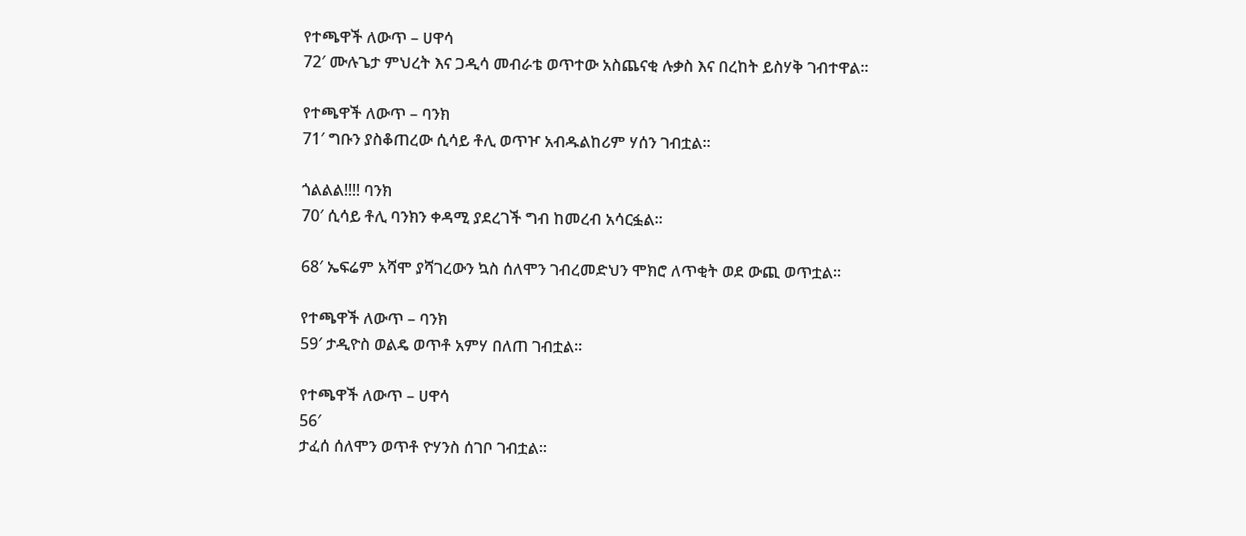የተጫዋች ለውጥ – ሀዋሳ
72′ ሙሉጌታ ምህረት እና ጋዲሳ መብራቴ ወጥተው አስጨናቂ ሉቃስ እና በረከት ይስሃቅ ገብተዋል፡፡

የተጫዋች ለውጥ – ባንክ
71′ ግቡን ያስቆጠረው ሲሳይ ቶሊ ወጥዦ አብዱልከሪም ሃሰን ገብቷል፡፡

ጎልልል!!!! ባንክ
70′ ሲሳይ ቶሊ ባንክን ቀዳሚ ያደረገች ግብ ከመረብ አሳርፏል፡፡

68′ ኤፍሬም አሻሞ ያሻገረውን ኳስ ሰለሞን ገብረመድህን ሞክሮ ለጥቂት ወደ ውጪ ወጥቷል፡፡

የተጫዋች ለውጥ – ባንክ
59′ ታዲዮስ ወልዴ ወጥቶ አምሃ በለጠ ገብቷል፡፡

የተጫዋች ለውጥ – ሀዋሳ
56′
ታፈሰ ሰለሞን ወጥቶ ዮሃንስ ሰገቦ ገብቷል፡፡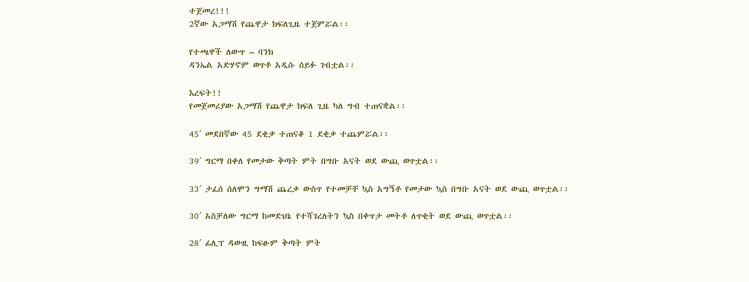ተጀመረ!!!
2ኛው አጋማሽ የጨዋታ ክፍለጊዜ ተጀምሯል፡፡

የተጫዋች ለውጥ – ባንክ
ዳንኤል አድሃኖም ወጥቶ አዲሱ ሰይፉ ገብቷል፡፡

እረፍት!!
የመጀመሪያው አጋማሽ የጨዋታ ክፍለ ጊዜ ካለ ግብ ተጠናቋል፡፡

45′ መደበኛው 45 ደቂቃ ተጠናቆ 1 ደቂቃ ተጨምሯል፡፡

39′ ግርማ በቀለ የመታው ቅጣት ምት በግቡ አናት ወደ ውጪ ወጥቷል፡፡

33′ ታፈሰ ሰለሞን ግማሽ ጨረቃ ውስጥ የተመቻቸ ኳስ አግኝቶ የመታው ኳስ በግቡ አናት ወደ ውጪ ወጥቷል፡፡

30′ አስቻለው ግርማ ከመድህኔ የተሻገረለትን ኳስ በቀጥታ መትቶ ለጥቂት ወደ ውጪ ወጥቷል፡፡

28′ ፊሊፕ ዳውዚ ከፍፁም ቅጣት ምት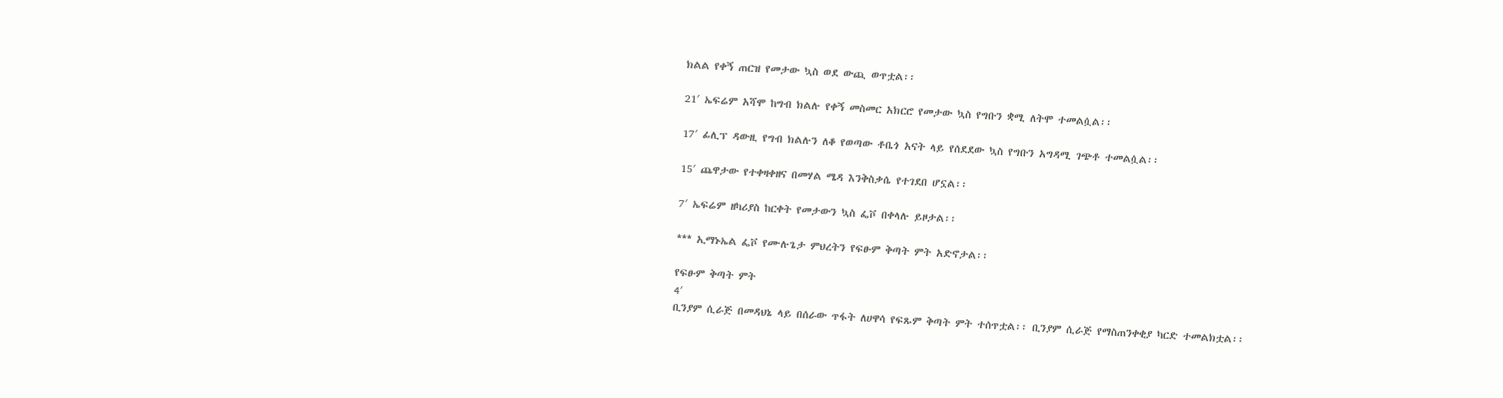ክልል የቀኝ ጠርዝ የመታው ኳስ ወደ ውጪ ወጥቷል፡፡

21′ ኤፍሬም አሻሞ ከግብ ክልሉ የቀኝ መስመር አክርሮ የመታው ኳስ የግቡን ቋሚ ለትሞ ተመልሷል፡፡

17′ ፊሊፕ ዳውዚ የግብ ክልሉን ለቆ የወጣው ቶቤጎ አናት ላይ የሰደደው ኳስ የግቡን አግዳሚ ገጭቶ ተመልሷል፡፡

15′ ጨዋታው የተቀዛቀዘና በመሃል ሜዳ እንቅስቃሴ የተገደበ ሆኗል፡፡

7′ ኤፍሬም ዘካሪያስ ከርቀት የመታውን ኳስ ፌቮ በቀላሉ ይዞታል፡፡

*** ኢማኑኤል ፌቮ የሙሉጌታ ምህረትን የፍፁም ቅጣት ምት አድኖታል፡፡

የፍፁም ቅጣት ምት
4′
ቢንያም ሲራጅ በመዳህኔ ላይ በሰራው ጥፋት ለሀዋሳ የፍጹም ቅጣት ምት ተሰጥቷል፡፡ ቢንያም ሲራጅ የማስጠንቀቂያ ካርድ ተመልክቷል፡፡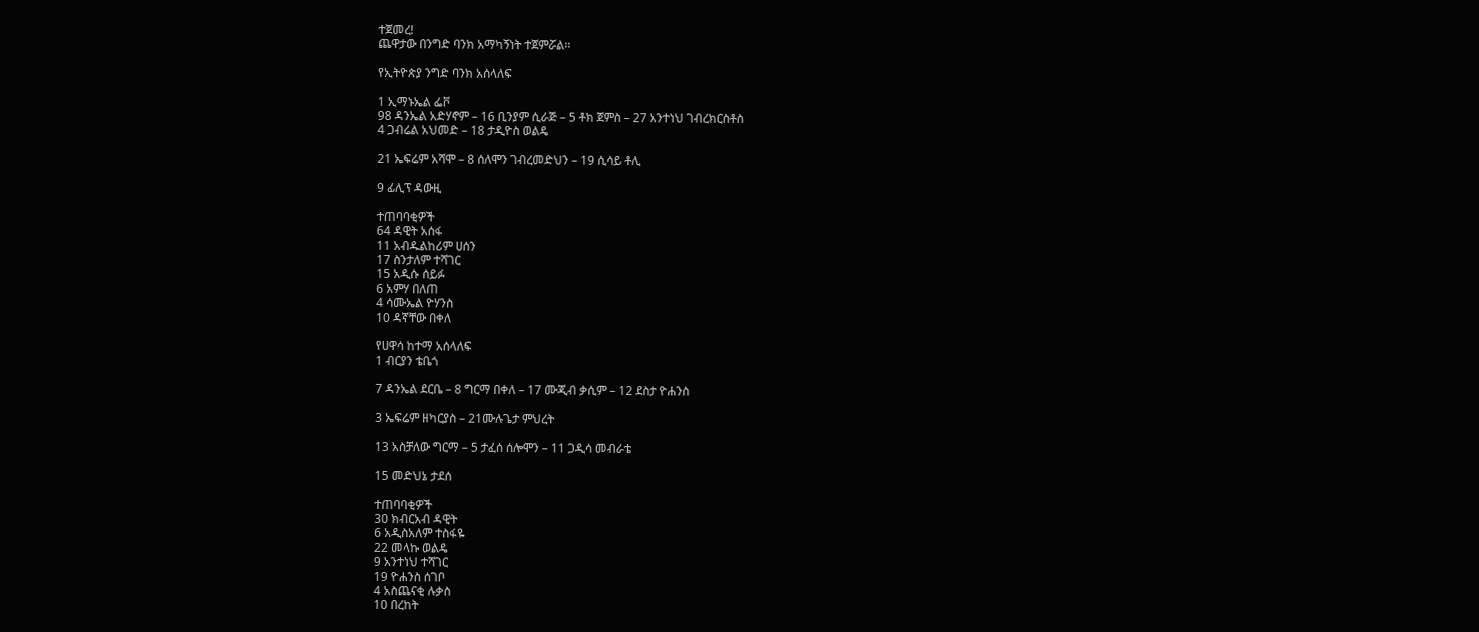ተጀመረ!
ጨዋታው በንግድ ባንክ አማካኝነት ተጀምሯል፡፡

የኢትዮጵያ ንግድ ባንክ አሰላለፍ

1 ኢማኑኤል ፌቮ
98 ዳንኤል አድሃኖም – 16 ቢንያም ሲራጅ – 5 ቶክ ጀምስ – 27 አንተነህ ገብረክርስቶስ
4 ጋብሬል አህመድ – 18 ታዲዮስ ወልዴ

21 ኤፍሬም አሻሞ – 8 ሰለሞን ገብረመድህን – 19 ሲሳይ ቶሊ

9 ፊሊፕ ዳውዚ

ተጠባባቂዎች
64 ዳዊት አሰፋ
11 አብዱልከሪም ሀሰን
17 ስንታለም ተሻገር
15 አዲሱ ሰይፉ
6 አምሃ በለጠ
4 ሳሙኤል ዮሃንስ
10 ዳኛቸው በቀለ

የሀዋሳ ከተማ አሰላለፍ
1 ብርያን ቴቤጎ

7 ዳንኤል ደርቤ – 8 ግርማ በቀለ – 17 ሙጂብ ቃሲም – 12 ደስታ ዮሐንስ

3 ኤፍሬም ዘካርያስ – 21ሙሉጌታ ምህረት

13 አስቻለው ግርማ – 5 ታፈሰ ሰሎሞን – 11 ጋዲሳ መብራቴ

15 መድህኔ ታደሰ

ተጠባባቂዎች
30 ክብርአብ ዳዊት
6 አዲስአለም ተስፋዬ
22 መላኩ ወልዴ
9 አንተነህ ተሻገር
19 ዮሐንስ ሰገቦ
4 አስጨናቂ ሉቃስ
10 በረከት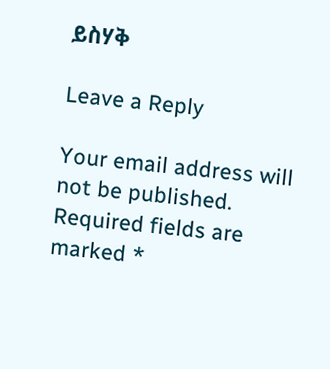ይስሃቅ

Leave a Reply

Your email address will not be published. Required fields are marked *